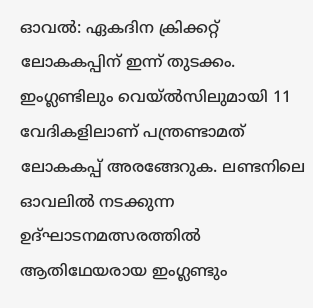ഓവൽ: ഏകദിന ക്രിക്കറ്റ് ലോകകപ്പിന് ഇന്ന് തുടക്കം. ഇംഗ്ലണ്ടിലും വെയ്ൽസിലുമായി 11 വേദികളിലാണ് പന്ത്രണ്ടാമത് ലോകകപ്പ് അരങ്ങേറുക. ലണ്ടനിലെ ഓവലിൽ നടക്കുന്ന ഉദ്ഘാടനമത്സരത്തിൽ ആതിഥേയരായ ഇംഗ്ലണ്ടും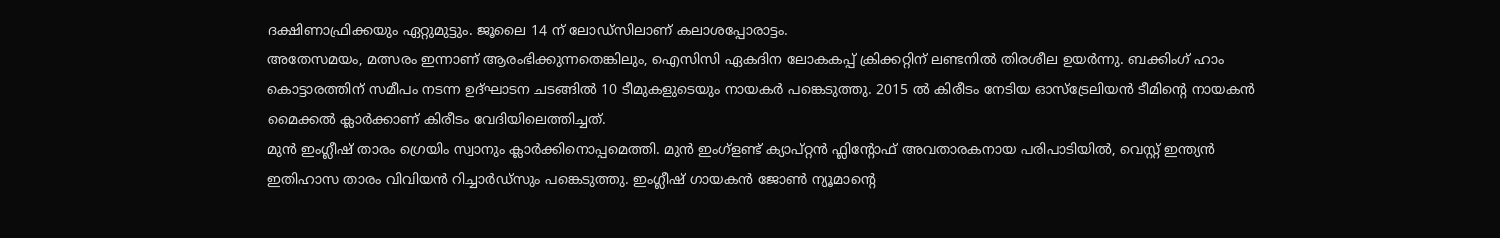ദക്ഷിണാഫ്രിക്കയും ഏറ്റുമുട്ടും. ജൂലൈ 14 ന് ലോഡ്സിലാണ് കലാശപ്പോരാട്ടം.
അതേസമയം, മത്സരം ഇന്നാണ് ആരംഭിക്കുന്നതെങ്കിലും, ഐസിസി ഏകദിന ലോകകപ്പ് ക്രിക്കറ്റിന് ലണ്ടനിൽ തിരശീല ഉയർന്നു. ബക്കിംഗ് ഹാം കൊട്ടാരത്തിന് സമീപം നടന്ന ഉദ്ഘാടന ചടങ്ങിൽ 10 ടീമുകളുടെയും നായകർ പങ്കെടുത്തു. 2015 ൽ കിരീടം നേടിയ ഓസ്ട്രേലിയൻ ടീമിന്റെ നായകൻ മൈക്കൽ ക്ലാർക്കാണ് കിരീടം വേദിയിലെത്തിച്ചത്.
മുൻ ഇംഗ്ലീഷ് താരം ഗ്രെയിം സ്വാനും ക്ലാർക്കിനൊപ്പമെത്തി. മുൻ ഇംഗ്ളണ്ട് ക്യാപ്റ്റൻ ഫ്ലിന്റോഫ് അവതാരകനായ പരിപാടിയിൽ, വെസ്റ്റ് ഇന്ത്യൻ ഇതിഹാസ താരം വിവിയൻ റിച്ചാർഡ്സും പങ്കെടുത്തു. ഇംഗ്ലീഷ് ഗായകൻ ജോൺ ന്യൂമാന്റെ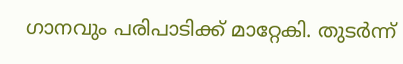ഗാനവും പരിപാടിക്ക് മാറ്റേകി. തുടർന്ന്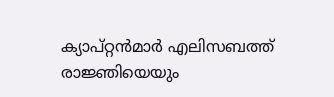ക്യാപ്റ്റൻമാർ എലിസബത്ത് രാജ്ഞിയെയും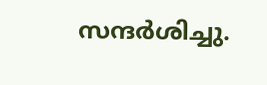സന്ദർശിച്ചു.